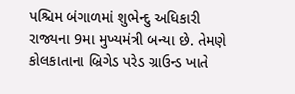પશ્ચિમ બંગાળમાં શુભેન્દુ અધિકારી રાજ્યના 9મા મુખ્યમંત્રી બન્યા છે. તેમણે કોલકાતાના બ્રિગેડ પરેડ ગ્રાઉન્ડ ખાતે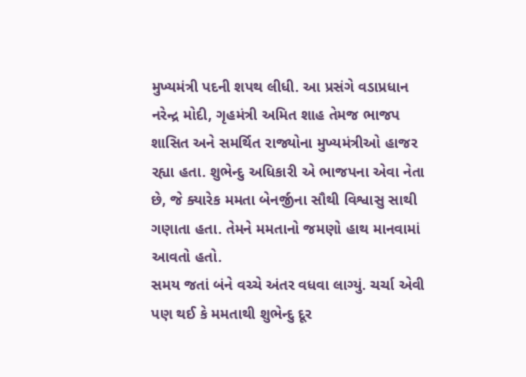મુખ્યમંત્રી પદની શપથ લીધી. આ પ્રસંગે વડાપ્રધાન નરેન્દ્ર મોદી, ગૃહમંત્રી અમિત શાહ તેમજ ભાજપ શાસિત અને સમર્થિત રાજ્યોના મુખ્યમંત્રીઓ હાજર રહ્યા હતા. શુભેન્દુ અધિકારી એ ભાજપના એવા નેતા છે, જે ક્યારેક મમતા બેનર્જીના સૌથી વિશ્વાસુ સાથી ગણાતા હતા. તેમને મમતાનો જમણો હાથ માનવામાં આવતો હતો.
સમય જતાં બંને વચ્ચે અંતર વધવા લાગ્યું. ચર્ચા એવી પણ થઈ કે મમતાથી શુભેન્દુ દૂર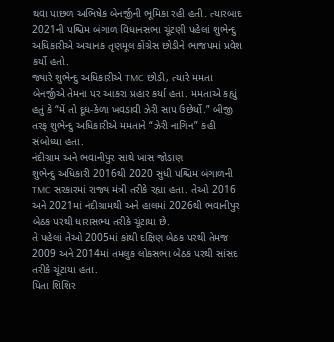થવા પાછળ અભિષેક બેનર્જીની ભૂમિકા રહી હતી. ત્યારબાદ 2021ની પશ્ચિમ બંગાળ વિધાનસભા ચૂંટણી પહેલાં શુભેન્દુ અધિકારીએ અચાનક તૃણમૂલ કોંગ્રેસ છોડીને ભાજપમાં પ્રવેશ કર્યો હતો.
જ્યારે શુભેન્દુ અધિકારીએ TMC છોડી, ત્યારે મમતા બેનર્જીએ તેમના પર આકરા પ્રહાર કર્યા હતા. મમતાએ કહ્યું હતું કે “મેં તો દૂધ-કેળા ખવડાવી ઝેરી સાપ ઉછેર્યો.” બીજી તરફ શુભેન્દુ અધિકારીએ મમતાને “ઝેરી નાગિન” કહી સંબોધ્યા હતા.
નંદીગ્રામ અને ભવાનીપુર સાથે ખાસ જોડાણ
શુભેન્દુ અધિકારી 2016થી 2020 સુધી પશ્ચિમ બંગાળની TMC સરકારમાં રાજ્ય મંત્રી તરીકે રહ્યા હતા. તેઓ 2016 અને 2021માં નંદીગ્રામથી અને હાલમાં 2026થી ભવાનીપુર બેઠક પરથી ધારાસભ્ય તરીકે ચૂંટાયા છે.
તે પહેલાં તેઓ 2005માં કાંથી દક્ષિણ બેઠક પરથી તેમજ 2009 અને 2014માં તમલુક લોકસભા બેઠક પરથી સાંસદ તરીકે ચૂંટાયા હતા.
પિતા શિશિર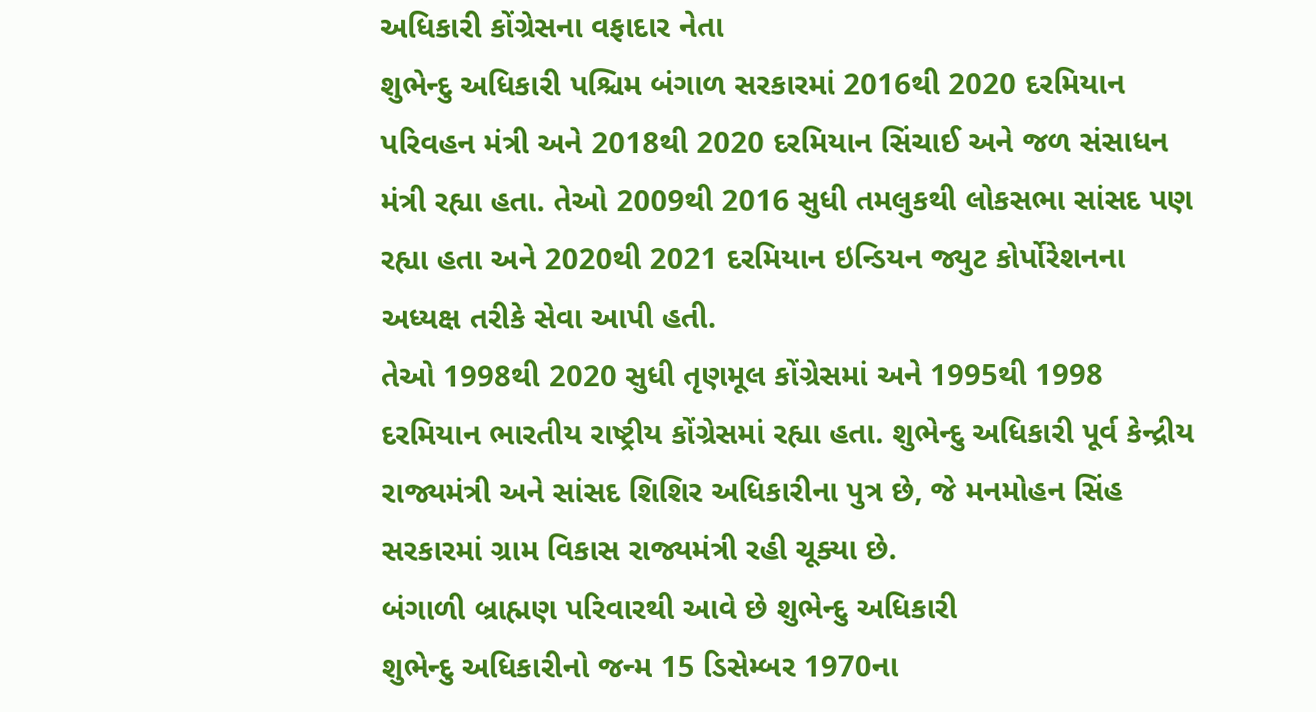અધિકારી કોંગ્રેસના વફાદાર નેતા
શુભેન્દુ અધિકારી પશ્ચિમ બંગાળ સરકારમાં 2016થી 2020 દરમિયાન પરિવહન મંત્રી અને 2018થી 2020 દરમિયાન સિંચાઈ અને જળ સંસાધન મંત્રી રહ્યા હતા. તેઓ 2009થી 2016 સુધી તમલુકથી લોકસભા સાંસદ પણ રહ્યા હતા અને 2020થી 2021 દરમિયાન ઇન્ડિયન જ્યુટ કોર્પોરેશનના અધ્યક્ષ તરીકે સેવા આપી હતી.
તેઓ 1998થી 2020 સુધી તૃણમૂલ કોંગ્રેસમાં અને 1995થી 1998 દરમિયાન ભારતીય રાષ્ટ્રીય કોંગ્રેસમાં રહ્યા હતા. શુભેન્દુ અધિકારી પૂર્વ કેન્દ્રીય રાજ્યમંત્રી અને સાંસદ શિશિર અધિકારીના પુત્ર છે, જે મનમોહન સિંહ સરકારમાં ગ્રામ વિકાસ રાજ્યમંત્રી રહી ચૂક્યા છે.
બંગાળી બ્રાહ્મણ પરિવારથી આવે છે શુભેન્દુ અધિકારી
શુભેન્દુ અધિકારીનો જન્મ 15 ડિસેમ્બર 1970ના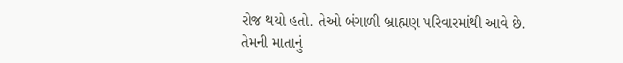રોજ થયો હતો. તેઓ બંગાળી બ્રાહ્મણ પરિવારમાંથી આવે છે. તેમની માતાનું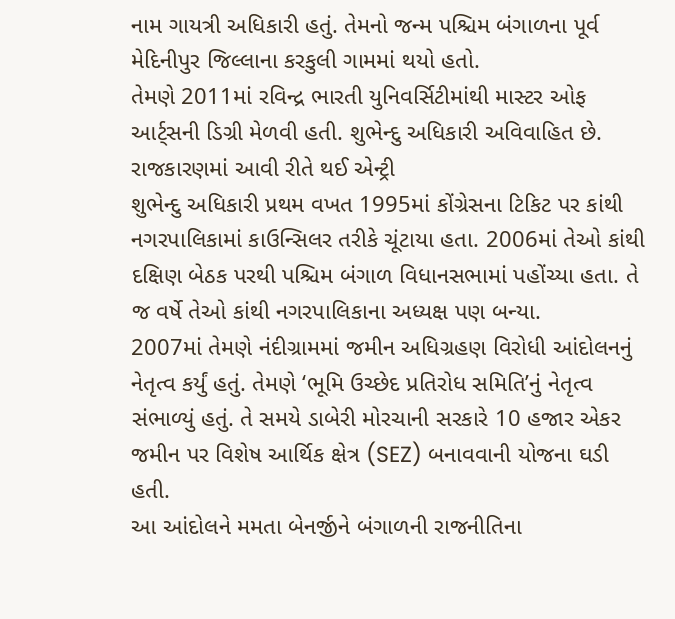નામ ગાયત્રી અધિકારી હતું. તેમનો જન્મ પશ્ચિમ બંગાળના પૂર્વ મેદિનીપુર જિલ્લાના કરકુલી ગામમાં થયો હતો.
તેમણે 2011માં રવિન્દ્ર ભારતી યુનિવર્સિટીમાંથી માસ્ટર ઓફ આર્ટ્સની ડિગ્રી મેળવી હતી. શુભેન્દુ અધિકારી અવિવાહિત છે.
રાજકારણમાં આવી રીતે થઈ એન્ટ્રી
શુભેન્દુ અધિકારી પ્રથમ વખત 1995માં કોંગ્રેસના ટિકિટ પર કાંથી નગરપાલિકામાં કાઉન્સિલર તરીકે ચૂંટાયા હતા. 2006માં તેઓ કાંથી દક્ષિણ બેઠક પરથી પશ્ચિમ બંગાળ વિધાનસભામાં પહોંચ્યા હતા. તે જ વર્ષે તેઓ કાંથી નગરપાલિકાના અધ્યક્ષ પણ બન્યા.
2007માં તેમણે નંદીગ્રામમાં જમીન અધિગ્રહણ વિરોધી આંદોલનનું નેતૃત્વ કર્યું હતું. તેમણે ‘ભૂમિ ઉચ્છેદ પ્રતિરોધ સમિતિ’નું નેતૃત્વ સંભાળ્યું હતું. તે સમયે ડાબેરી મોરચાની સરકારે 10 હજાર એકર જમીન પર વિશેષ આર્થિક ક્ષેત્ર (SEZ) બનાવવાની યોજના ઘડી હતી.
આ આંદોલને મમતા બેનર્જીને બંગાળની રાજનીતિના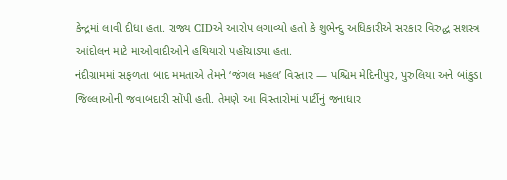કેન્દ્રમાં લાવી દીધા હતા. રાજ્ય CIDએ આરોપ લગાવ્યો હતો કે શુભેન્દુ અધિકારીએ સરકાર વિરુદ્ધ સશસ્ત્ર આંદોલન માટે માઓવાદીઓને હથિયારો પહોંચાડ્યા હતા.
નંદીગ્રામમાં સફળતા બાદ મમતાએ તેમને ‘જંગલ મહલ’ વિસ્તાર — પશ્ચિમ મેદિનીપુર, પુરુલિયા અને બાંકુડા જિલ્લાઓની જવાબદારી સોંપી હતી. તેમણે આ વિસ્તારોમાં પાર્ટીનું જનાધાર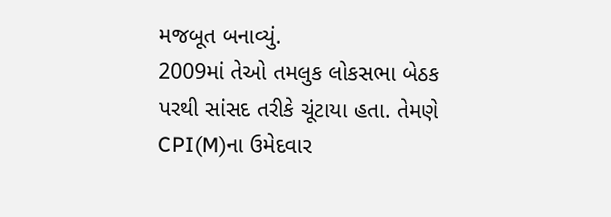મજબૂત બનાવ્યું.
2009માં તેઓ તમલુક લોકસભા બેઠક પરથી સાંસદ તરીકે ચૂંટાયા હતા. તેમણે CPI(M)ના ઉમેદવાર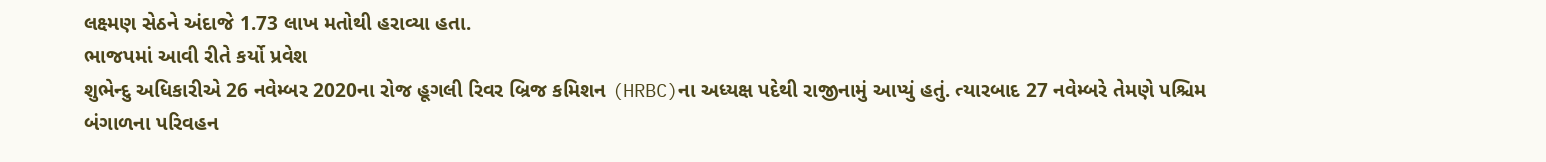લક્ષ્મણ સેઠને અંદાજે 1.73 લાખ મતોથી હરાવ્યા હતા.
ભાજપમાં આવી રીતે કર્યો પ્રવેશ
શુભેન્દુ અધિકારીએ 26 નવેમ્બર 2020ના રોજ હૂગલી રિવર બ્રિજ કમિશન (HRBC)ના અધ્યક્ષ પદેથી રાજીનામું આપ્યું હતું. ત્યારબાદ 27 નવેમ્બરે તેમણે પશ્ચિમ બંગાળના પરિવહન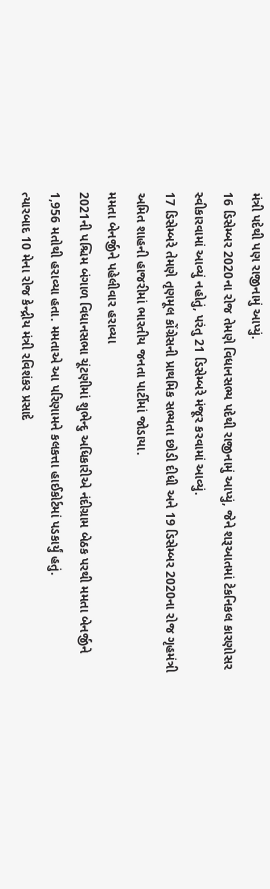મંત્રી પદેથી પણ રાજીનામું આપ્યું.
16 ડિસેમ્બર 2020ના રોજ તેમણે વિધાનસભ્ય પદેથી રાજીનામું આપ્યું, જેને શરૂઆતમાં ટેકનિકલ કારણોસર સ્વીકારવામાં આવ્યું નહોતું, પરંતુ 21 ડિસેમ્બરે મંજૂર કરવામાં આવ્યું.
17 ડિસેમ્બરે તેમણે તૃણમૂલ કોંગ્રેસની પ્રાથમિક સભ્યતા છોડી દીધી અને 19 ડિસેમ્બર 2020ના રોજ ગૃહમંત્રી અમિત શાહની હાજરીમાં ભારતીય જનતા પાર્ટીમાં જોડાયા.
મમતા બેનર્જીને પહેલીવાર હરાવ્યા
2021ની પશ્ચિમ બંગાળ વિધાનસભા ચૂંટણીમાં શુભેન્દુ અધિકારીએ નંદીગ્રામ બેઠક પરથી મમતા બેનર્જીને 1,956 મતોથી હરાવ્યા હતા. મમતાએ આ પરિણામને કલકત્તા હાઈકોર્ટમાં પડકાર્યું હતું.
ત્યારબાદ 10 મેના રોજ કેન્દ્રીય મંત્રી રવિશંકર પ્રસાદે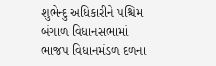શુભેન્દુ અધિકારીને પશ્ચિમ બંગાળ વિધાનસભામાં ભાજપ વિધાનમંડળ દળના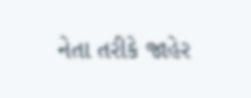નેતા તરીકે જાહેર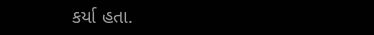કર્યા હતા.